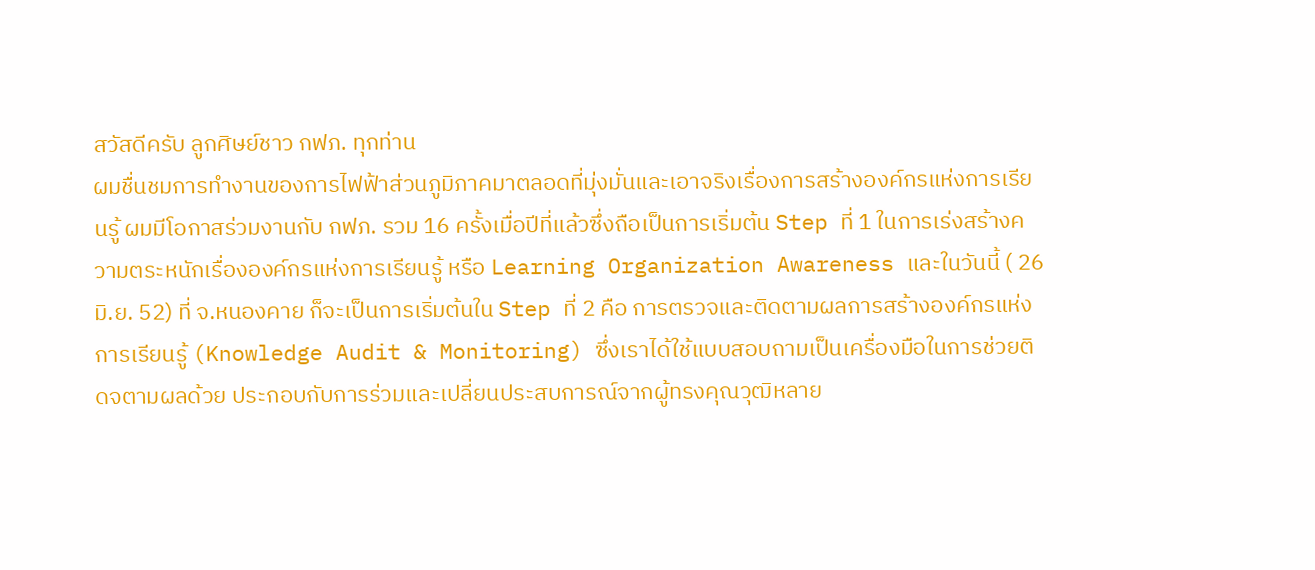สวัสดีครับ ลูกศิษย์ชาว กฟภ. ทุกท่าน
ผมชื่นชมการทำงานของการไฟฟ้าส่วนภูมิภาคมาตลอดที่มุ่งมั่นและเอาจริงเรื่องการสร้างองค์กรแห่งการเรียนรู้ ผมมีโอกาสร่วมงานกับ กฟภ. รวม 16 ครั้งเมื่อปีที่แล้วซึ่งถือเป็นการเริ่มต้น Step ที่ 1 ในการเร่งสร้างความตระหนักเรื่ององค์กรแห่งการเรียนรู้ หรือ Learning Organization Awareness และในวันนี้ ( 26 มิ.ย. 52) ที่ จ.หนองคาย ก็จะเป็นการเริ่มต้นใน Step ที่ 2 คือ การตรวจและติดตามผลการสร้างองค์กรแห่งการเรียนรู้ (Knowledge Audit & Monitoring) ซึ่งเราได้ใช้แบบสอบถามเป็นเครื่องมือในการช่วยติดจตามผลด้วย ประกอบกับการร่วมและเปลี่ยนประสบการณ์จากผู้ทรงคุณวุฒิหลาย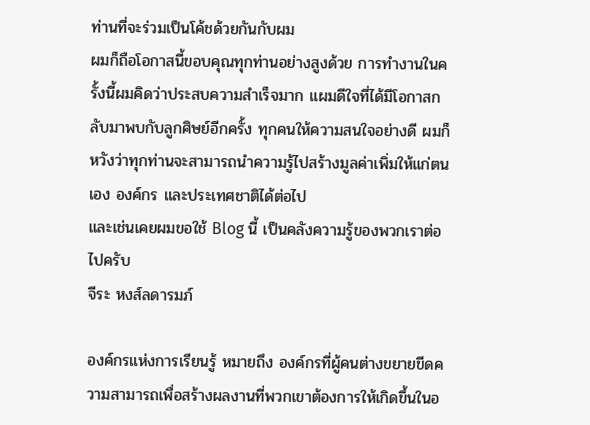ท่านที่จะร่วมเป็นโค้ชด้วยกันกับผม
ผมก็ถือโอกาสนี้ขอบคุณทุกท่านอย่างสูงด้วย การทำงานในครั้งนี้ผมคิดว่าประสบความสำเร็จมาก แผมดีใจที่ได้มีโอกาสกลับมาพบกับลูกศิษย์อีกครั้ง ทุกคนให้ความสนใจอย่างดี ผมก็หวังว่าทุกท่านจะสามารถนำความรู้ไปสร้างมูลค่าเพิ่มให้แก่ตนเอง องค์กร และประเทศชาติได้ต่อไป
และเช่นเคยผมขอใช้ Blog นี้ เป็นคลังความรู้ของพวกเราต่อไปครับ
จีระ หงส์ลดารมภ์

องค์กรแห่งการเรียนรู้ หมายถึง องค์กรที่ผู้คนต่างขยายขีดความสามารถเพื่อสร้างผลงานที่พวกเขาต้องการให้เกิดขึ้นในอ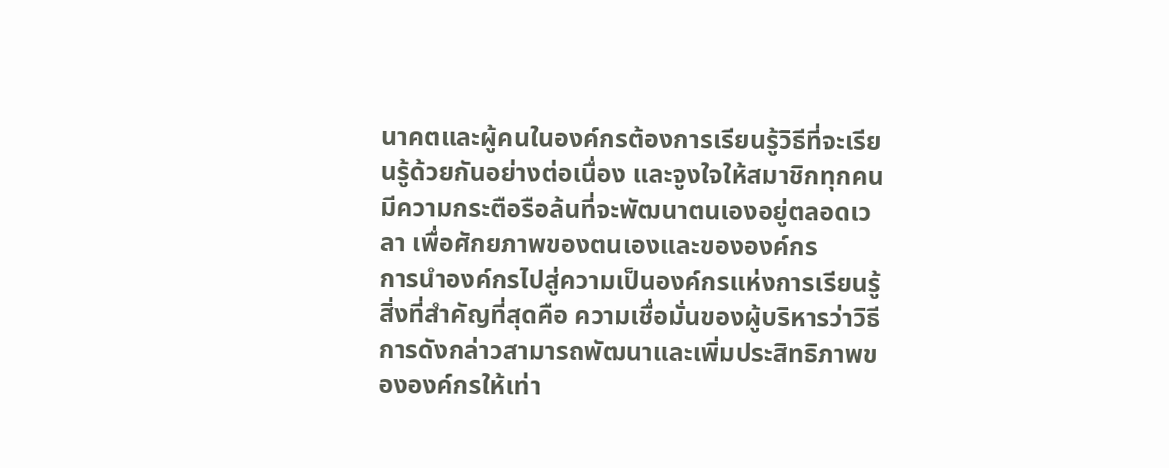นาคตและผู้คนในองค์กรต้องการเรียนรู้วิธีที่จะเรียนรู้ด้วยกันอย่างต่อเนื่อง และจูงใจให้สมาชิกทุกคนมีความกระตือรือล้นที่จะพัฒนาตนเองอยู่ตลอดเวลา เพื่อศักยภาพของตนเองและขององค์กร
การนำองค์กรไปสู่ความเป็นองค์กรแห่งการเรียนรู้ สิ่งที่สำคัญที่สุดคือ ความเชื่อมั่นของผู้บริหารว่าวิธีการดังกล่าวสามารถพัฒนาและเพิ่มประสิทธิภาพขององค์กรให้เท่า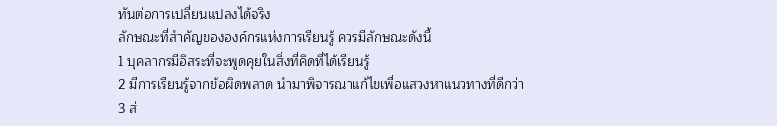ทันต่อการเปลี่ยนแปลงได้จริง
ลักษณะที่สำคัญขององค์กรแห่งการเรียนรู้ ควรมีลักษณะดังนี้
1 บุคลากรมีอิสระที่จะพูดคุยในสิ่งที่คิดที่ได้เรียนรู้
2 มีการเรียนรู้จากข้อผิดพลาด นำมาพิจารณาแก้ไขเพื่อแสวงหาแนวทางที่ดีกว่า
3 ส่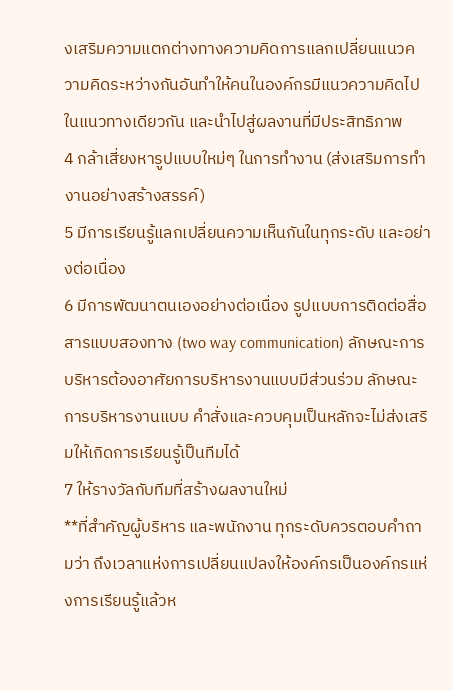งเสริมความแตกต่างทางความคิดการแลกเปลี่ยนแนวความคิดระหว่างกันอันทำให้คนในองค์กรมีแนวความคิดไปในแนวทางเดียวกัน และนำไปสู่ผลงานที่มีประสิทธิภาพ
4 กล้าเสี่ยงหารูปแบบใหม่ๆ ในการทำงาน (ส่งเสริมการทำงานอย่างสร้างสรรค์)
5 มีการเรียนรู้แลกเปลี่ยนความเห็นกันในทุกระดับ และอย่างต่อเนื่อง
6 มีการพัฒนาตนเองอย่างต่อเนื่อง รูปแบบการติดต่อสื่อสารแบบสองทาง (two way communication) ลักษณะการบริหารต้องอาศัยการบริหารงานแบบมีส่วนร่วม ลักษณะการบริหารงานแบบ คำสั่งและควบคุมเป็นหลักจะไม่ส่งเสริมให้เกิดการเรียนรู้เป็นทีมได้
7 ให้รางวัลกับทีมที่สร้างผลงานใหม่
**ที่สำคัญผู้บริหาร และพนักงาน ทุกระดับควรตอบคำถามว่า ถึงเวลาแห่งการเปลี่ยนแปลงให้องค์กรเป็นองค์กรแห่งการเรียนรู้แล้วห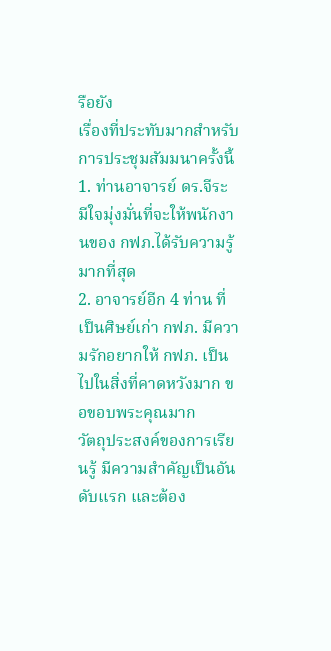รือยัง
เรื่องที่ประทับมากสำหรับการประชุมสัมมนาครั้งนี้
1. ท่านอาจารย์ ดร.จีระ มีใจมุ่งมั่นที่จะให้พนักงานของ กฟภ.ได้รับความรู้มากที่สุด
2. อาจารย์อีก 4 ท่าน ที่เป็นศิษย์เก่า กฟภ. มีความรักอยากให้ กฟภ. เป็นไปในสิ่งที่คาดหวังมาก ขอขอบพระคุณมาก
วัตถุประสงค์ของการเรียนรู้ มีความสำคัญเป็นอันดับแรก และต้อง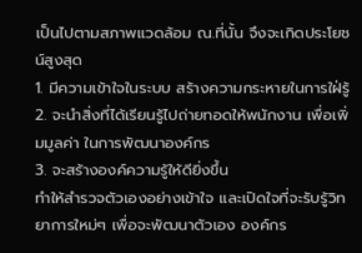เป็นไปตามสภาพแวดล้อม ณ.ที่นั้น จึงจะเกิดประโยชน์สูงสุด
1. มีความเข้าใจในระบบ สร้างความกระหายในการใฝ่รู้
2. จะนำสิ่งที่ได้เรียนรู้ไปถ่ายทอดให้พนักงาน เพื่อเพิ่มมูลค่า ในการพัฒนาองค์กร
3. จะสร้างองค์ความรู้ให้ดียิ่งขึ้น
ทำให้สำรวจตัวเองอย่างเข้าใจ และเปิดใจที่จะรับรู้วิทยาการใหม่ๆ เพื่อจะพัฒนาตัวเอง องค์กร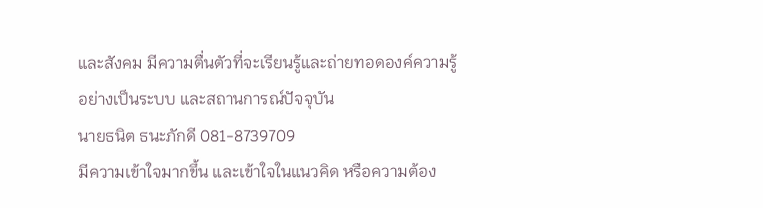และสังคม มีความตื่นตัวที่จะเรียนรู้และถ่ายทอดองค์ความรู้อย่างเป็นระบบ และสถานการณ์ปัจจุบัน
นายธนิต ธนะภักดี 081-8739709
มีความเข้าใจมากขึ้น และเข้าใจในแนวคิด หรือความต้อง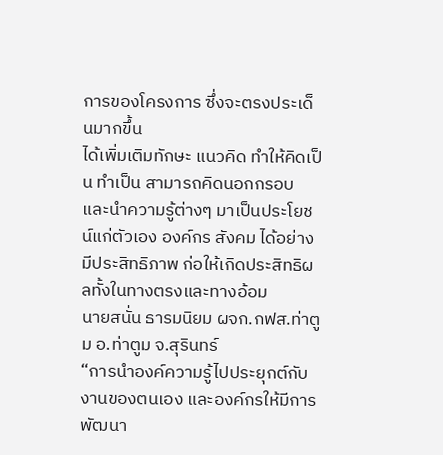การของโครงการ ซึ่งจะตรงประเด็นมากขึ้น
ได้เพิ่มเติมทักษะ แนวคิด ทำให้คิดเป็น ทำเป็น สามารถคิดนอกกรอบ และนำความรู้ต่างๆ มาเป็นประโยชน์แก่ตัวเอง องค์กร สังคม ได้อย่างมีประสิทธิภาพ ก่อให้เกิดประสิทธิผลทั้งในทางตรงและทางอ้อม
นายสนั่น ธารมนิยม ผจก.กฟส.ท่าตูม อ.ท่าตูม จ.สุรินทร์
“การนำองค์ความรู้ไปประยุกต์กับงานของตนเอง และองค์กรให้มีการพัฒนา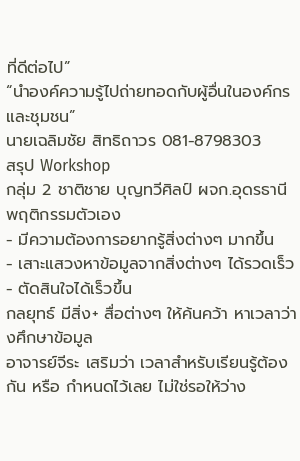ที่ดีต่อไป”
“นำองค์ความรู้ไปถ่ายทอดกับผู้อื่นในองค์กรและชุมชน”
นายเฉลิมชัย สิทธิถาวร 081-8798303
สรุป Workshop
กลุ่ม 2 ชาติชาย บุญทวีศิลป์ ผจก.อุดรธานี
พฤติกรรมตัวเอง
- มีความต้องการอยากรู้สิ่งต่างๆ มากขึ้น
- เสาะแสวงหาข้อมูลจากสิ่งต่างๆ ได้รวดเร็ว
- ตัดสินใจได้เร็วขึ้น
กลยุทธ์ มีสิ่ง+ สื่อต่างๆ ให้ค้นคว้า หาเวลาว่างศึกษาข้อมูล
อาจารย์จีระ เสริมว่า เวลาสำหรับเรียนรู้ต้องกัน หรือ กำหนดไว้เลย ไม่ใช่รอให้ว่าง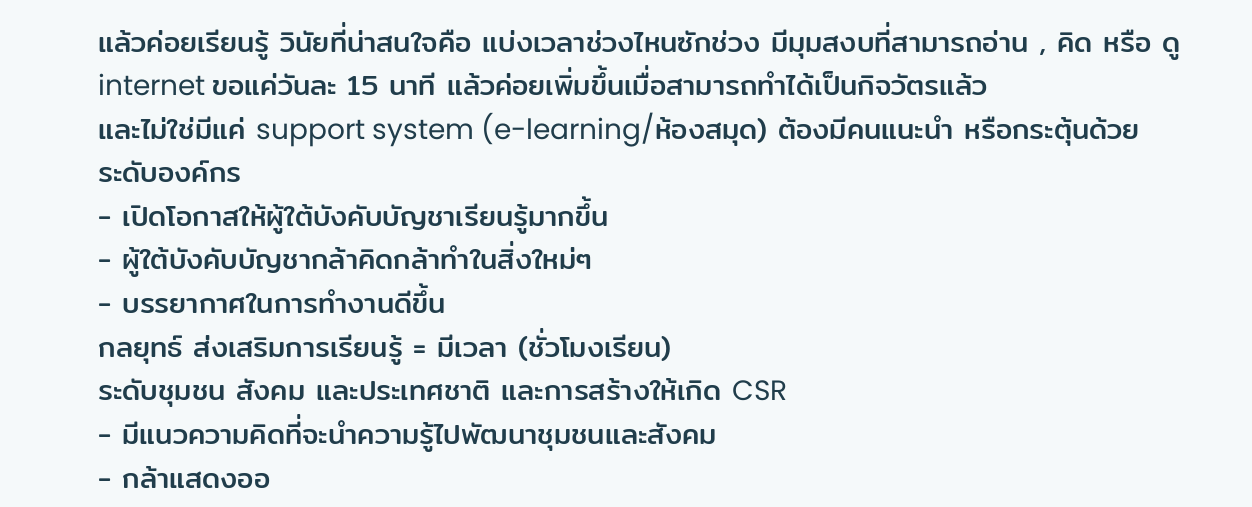แล้วค่อยเรียนรู้ วินัยที่น่าสนใจคือ แบ่งเวลาช่วงไหนซักช่วง มีมุมสงบที่สามารถอ่าน , คิด หรือ ดู internet ขอแค่วันละ 15 นาที แล้วค่อยเพิ่มขึ้นเมื่อสามารถทำได้เป็นกิจวัตรแล้ว
และไม่ใช่มีแค่ support system (e-learning/ห้องสมุด) ต้องมีคนแนะนำ หรือกระตุ้นด้วย
ระดับองค์กร
- เปิดโอกาสให้ผู้ใต้บังคับบัญชาเรียนรู้มากขึ้น
- ผู้ใต้บังคับบัญชากล้าคิดกล้าทำในสิ่งใหม่ๆ
- บรรยากาศในการทำงานดีขึ้น
กลยุทธ์ ส่งเสริมการเรียนรู้ = มีเวลา (ชั่วโมงเรียน)
ระดับชุมชน สังคม และประเทศชาติ และการสร้างให้เกิด CSR
- มีแนวความคิดที่จะนำความรู้ไปพัฒนาชุมชนและสังคม
- กล้าแสดงออ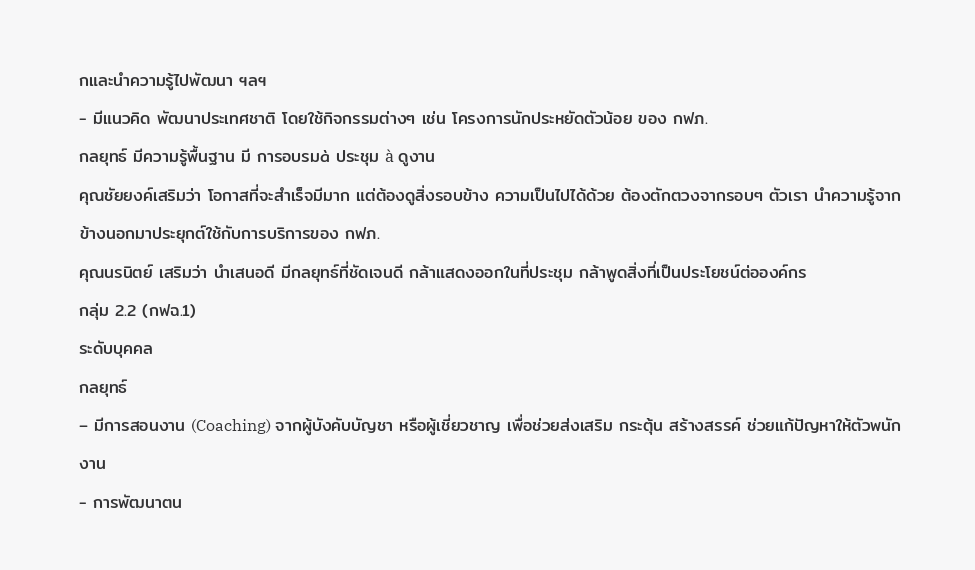กและนำความรู้ไปพัฒนา ฯลฯ
- มีแนวคิด พัฒนาประเทศชาติ โดยใช้กิจกรรมต่างๆ เช่น โครงการนักประหยัดตัวน้อย ของ กฟภ.
กลยุทธ์ มีความรู้พื้นฐาน มี การอบรมà ประชุม à ดูงาน
คุณชัยยงค์เสริมว่า โอกาสที่จะสำเร็จมีมาก แต่ต้องดูสิ่งรอบข้าง ความเป็นไปได้ด้วย ต้องตักตวงจากรอบๆ ตัวเรา นำความรู้จากข้างนอกมาประยุกต์ใช้กับการบริการของ กฟภ.
คุณนรนิตย์ เสริมว่า นำเสนอดี มีกลยุทธ์ที่ชัดเจนดี กล้าแสดงออกในที่ประชุม กล้าพูดสิ่งที่เป็นประโยชน์ต่อองค์กร
กลุ่ม 2.2 (กฟฉ.1)
ระดับบุคคล
กลยุทธ์
– มีการสอนงาน (Coaching) จากผู้บังคับบัญชา หรือผู้เชี่ยวชาญ เพื่อช่วยส่งเสริม กระตุ้น สร้างสรรค์ ช่วยแก้ปัญหาให้ตัวพนักงาน
- การพัฒนาตน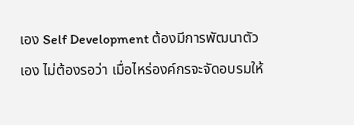เอง Self Development ต้องมีการพัฒนาตัวเอง ไม่ต้องรอว่า เมื่อไหร่องค์กรจะจัดอบรมให้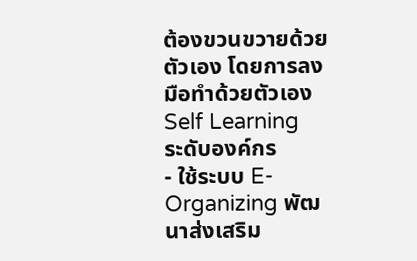ต้องขวนขวายด้วยตัวเอง โดยการลงมือทำด้วยตัวเอง Self Learning
ระดับองค์กร
- ใช้ระบบ E-Organizing พัฒนาส่งเสริม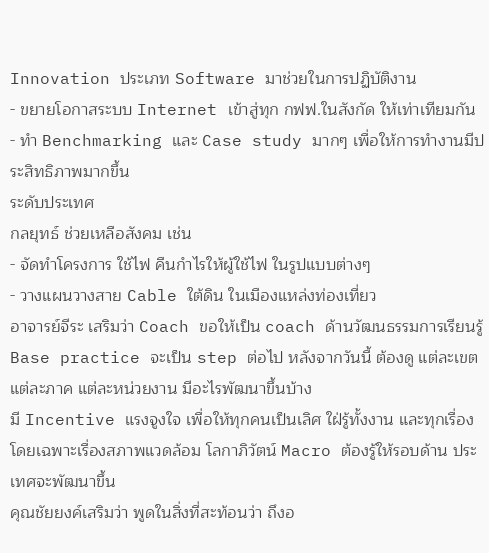Innovation ประเภท Software มาช่วยในการปฏิบัติงาน
- ขยายโอกาสระบบ Internet เข้าสู่ทุก กฟฟ.ในสังกัด ให้เท่าเทียมกัน
- ทำ Benchmarking และ Case study มากๆ เพื่อให้การทำงานมีประสิทธิภาพมากขึ้น
ระดับประเทศ
กลยุทธ์ ช่วยเหลือสังคม เช่น
- จัดทำโครงการ ใช้ไฟ คืนกำไรให้ผู้ใช้ไฟ ในรูปแบบต่างๆ
- วางแผนวางสาย Cable ใต้ดิน ในเมืองแหล่งท่องเที่ยว
อาจารย์จีระ เสริมว่า Coach ขอให้เป็น coach ด้านวัฒนธรรมการเรียนรู้ Base practice จะเป็น step ต่อไป หลังจากวันนี้ ต้องดู แต่ละเขต แต่ละภาค แต่ละหน่วยงาน มีอะไรพัฒนาขึ้นบ้าง
มี Incentive แรงจูงใจ เพื่อให้ทุกคนเป็นเลิศ ใฝ่รู้ทั้งงาน และทุกเรื่อง โดยเฉพาะเรื่องสภาพแวดล้อม โลกาภิวัตน์ Macro ต้องรู้ให้รอบด้าน ประเทศจะพัฒนาขึ้น
คุณชัยยงค์เสริมว่า พูดในสิ่งที่สะท้อนว่า ถึงอ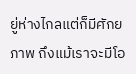ยู่ห่างไกลแต่ก็มีศักยภาพ ถึงแม้เราจะมีโอ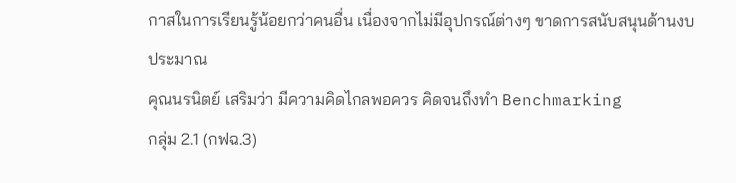กาสในการเรียนรู้น้อยกว่าคนอื่น เนื่องจากไม่มีอุปกรณ์ต่างๆ ขาดการสนับสนุนด้านงบประมาณ
คุณนรนิตย์ เสริมว่า มีความคิดไกลพอควร คิดจนถึงทำ Benchmarking
กลุ่ม 2.1 (กฟฉ.3)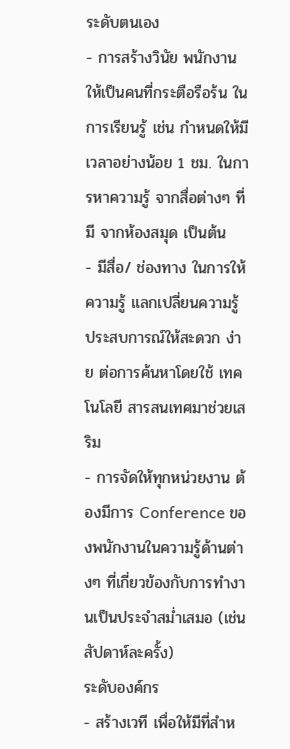ระดับตนเอง
- การสร้างวินัย พนักงานให้เป็นคนที่กระตือรือร้น ในการเรียนรู้ เช่น กำหนดให้มีเวลาอย่างน้อย 1 ชม. ในการหาความรู้ จากสื่อต่างๆ ที่มี จากห้องสมุด เป็นต้น
- มีสื่อ/ ช่องทาง ในการให้ความรู้ แลกเปลี่ยนความรู้ ประสบการณ์ให้สะดวก ง่าย ต่อการค้นหาโดยใช้ เทคโนโลยี สารสนเทศมาช่วยเสริม
- การจัดให้ทุกหน่วยงาน ต้องมีการ Conference ของพนักงานในความรู้ด้านต่างๆ ที่เกี่ยวข้องกับการทำงานเป็นประจำสม่ำเสมอ (เช่น สัปดาห์ละครั้ง)
ระดับองค์กร
- สร้างเวที เพื่อให้มีที่สำห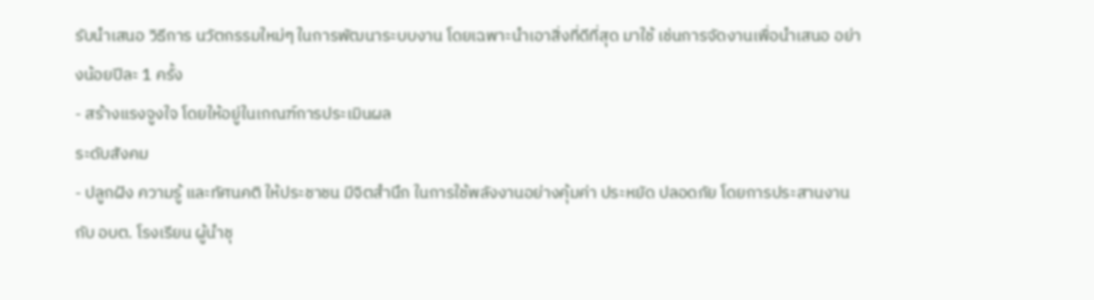รับนำเสนอ วิธีการ นวัตกรรมใหม่ๆ ในการพัฒนาระบบงาน โดยเฉพาะนำเอาสิ่งที่ดีที่สุด มาใช้ เช่นการจัดงานเพื่อนำเสนอ อย่างน้อยปีละ 1 ครั้ง
- สร้างแรงจูงใจ โดยให้อยู่ในเกณฑ์การประเมินผล
ระดับสังคม
- ปลูกฝัง ความรู้ และทัศนคติ ให้ประชาชน มีจิตสำนึก ในการใช้พลังงานอย่างคุ้มค่า ประหยัด ปลอดภัย โดยการประสานงาน กับ อบต. โรงเรียน ผู้นำชุ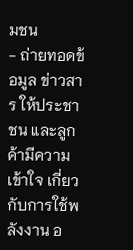มชน
- ถ่ายทอดข้อมูล ข่าวสาร ให้ประชาชน และลูกค้ามีความเข้าใจ เกี่ยวกับการใช้พลังงาน อ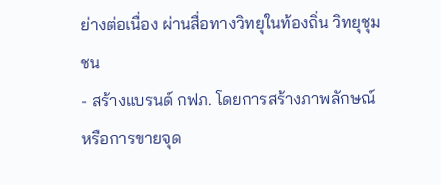ย่างต่อเนื่อง ผ่านสื่อทางวิทยุในท้องถิ่น วิทยุชุมชน
- สร้างแบรนด์ กฟภ. โดยการสร้างภาพลักษณ์ หรือการขายจุด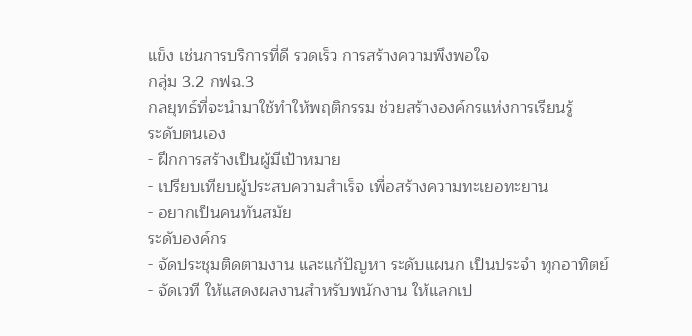แข็ง เช่นการบริการที่ดี รวดเร็ว การสร้างความพึงพอใจ
กลุ่ม 3.2 กฟฉ.3
กลยุทธ์ที่จะนำมาใช้ทำให้พฤติกรรม ช่วยสร้างองค์กรแห่งการเรียนรู้
ระดับตนเอง
- ฝึกการสร้างเป็นผู้มีเป้าหมาย
- เปรียบเทียบผู้ประสบความสำเร็จ เพื่อสร้างความทะเยอทะยาน
- อยากเป็นคนทันสมัย
ระดับองค์กร
- จัดประชุมติดตามงาน และแก้ปัญหา ระดับแผนก เป็นประจำ ทุกอาทิตย์
- จัดเวที ให้แสดงผลงานสำหรับพนักงาน ให้แลกเป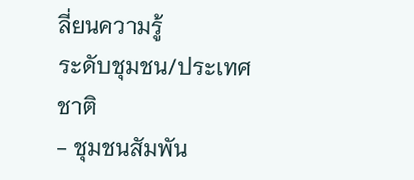ลี่ยนความรู้
ระดับชุมชน/ประเทศชาติ
- ชุมชนสัมพัน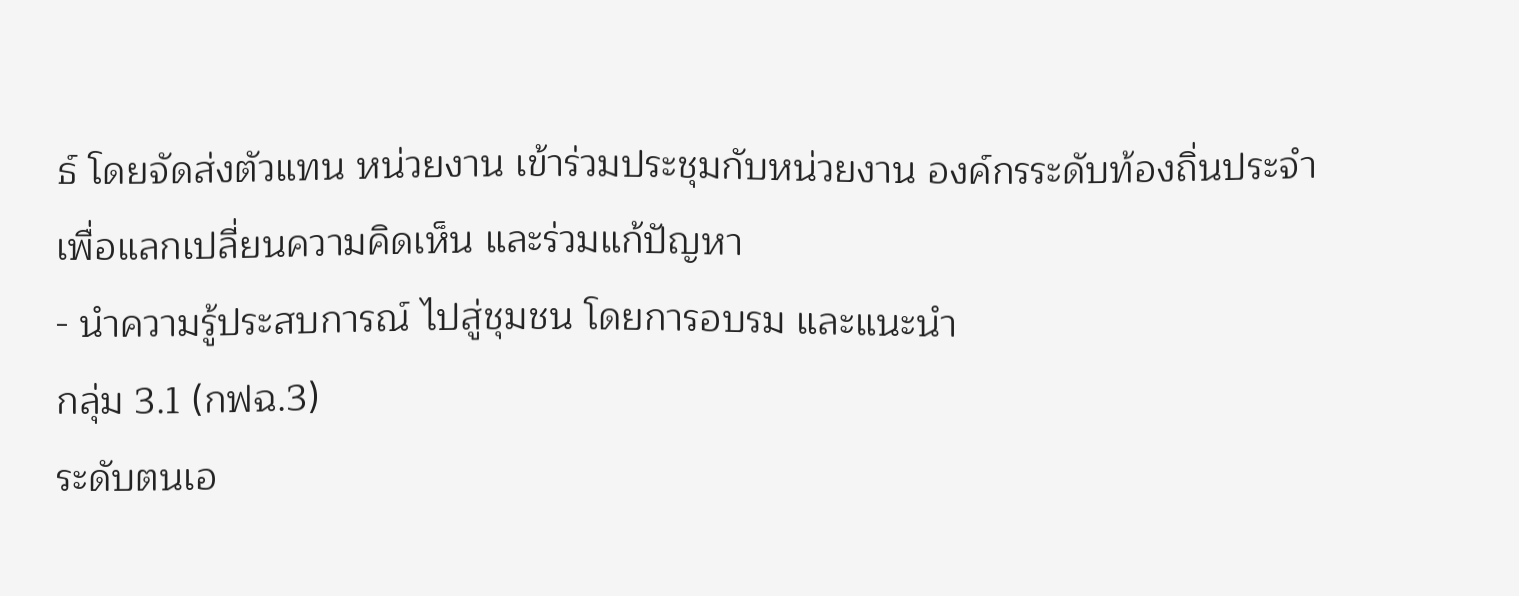ธ์ โดยจัดส่งตัวแทน หน่วยงาน เข้าร่วมประชุมกับหน่วยงาน องค์กรระดับท้องถิ่นประจำเพื่อแลกเปลี่ยนความคิดเห็น และร่วมแก้ปัญหา
- นำความรู้ประสบการณ์ ไปสู่ชุมชน โดยการอบรม และแนะนำ
กลุ่ม 3.1 (กฟฉ.3)
ระดับตนเอ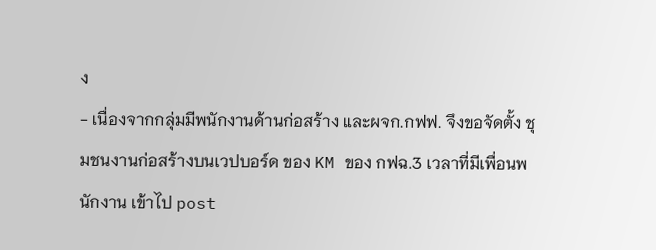ง
- เนื่องจากกลุ่มมีพนักงานด้านก่อสร้าง และผจก.กฟฟ. จึงขอจัดตั้ง ชุมชนงานก่อสร้างบนเวปบอร์ด ของ KM ของ กฟฉ.3 เวลาที่มีเพื่อนพนักงาน เข้าไป post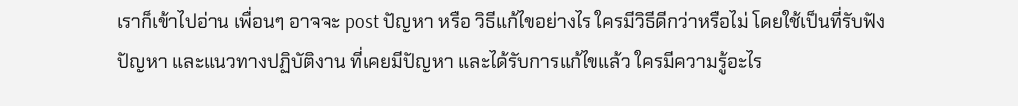เราก็เข้าไปอ่าน เพื่อนๆ อาจจะ post ปัญหา หรือ วิธีแก้ไขอย่างไร ใครมีวิธีดีกว่าหรือไม่ โดยใช้เป็นที่รับฟังปัญหา และแนวทางปฏิบัติงาน ที่เคยมีปัญหา และได้รับการแก้ไขแล้ว ใครมีความรู้อะไร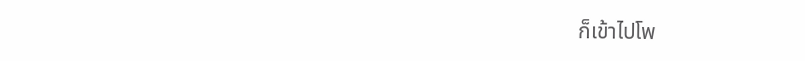ก็เข้าไปโพ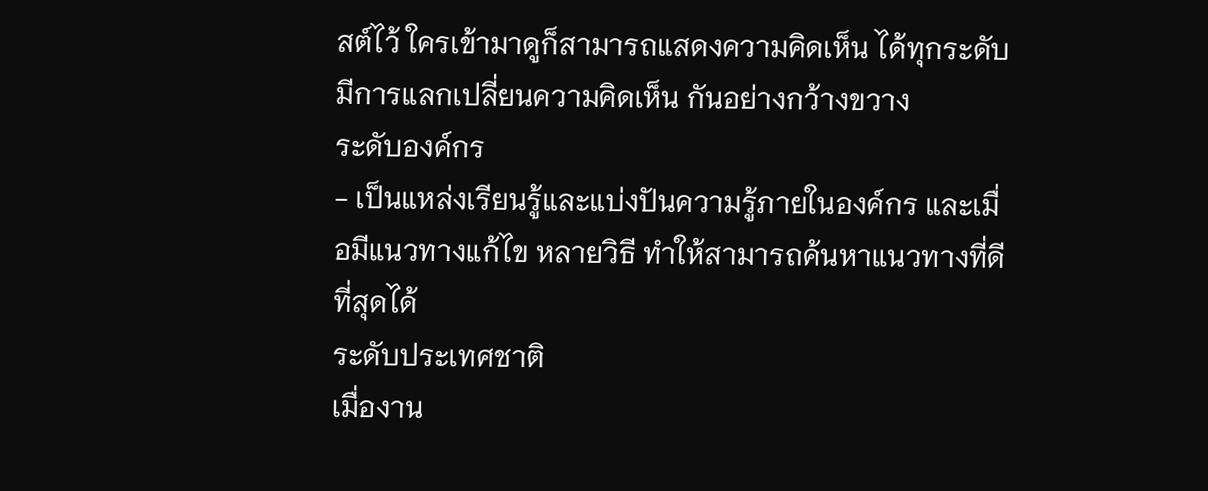สต์ไว้ ใครเข้ามาดูก็สามารถแสดงความคิดเห็น ได้ทุกระดับ มีการแลกเปลี่ยนความคิดเห็น กันอย่างกว้างขวาง
ระดับองค์กร
- เป็นแหล่งเรียนรู้และแบ่งปันความรู้ภายในองค์กร และเมื่อมีแนวทางแก้ไข หลายวิธี ทำให้สามารถค้นหาแนวทางที่ดีที่สุดได้
ระดับประเทศชาติ
เมื่องาน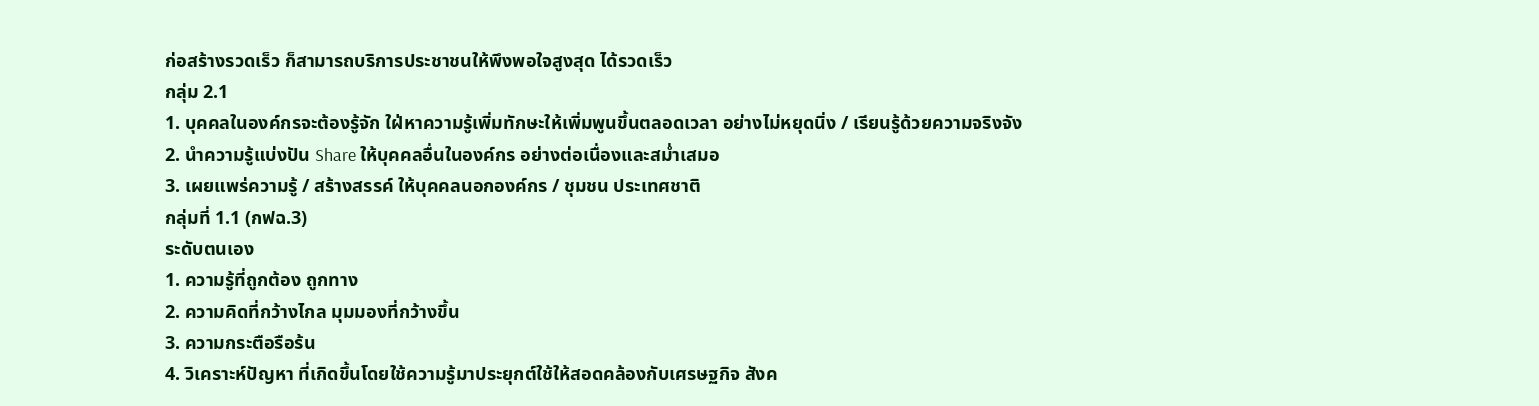ก่อสร้างรวดเร็ว ก็สามารถบริการประชาชนให้พึงพอใจสูงสุด ได้รวดเร็ว
กลุ่ม 2.1
1. บุคคลในองค์กรจะต้องรู้จัก ใฝ่หาความรู้เพิ่มทักษะให้เพิ่มพูนขึ้นตลอดเวลา อย่างไม่หยุดนิ่ง / เรียนรู้ด้วยความจริงจัง
2. นำความรู้แบ่งปัน Share ให้บุคคลอื่นในองค์กร อย่างต่อเนื่องและสม่ำเสมอ
3. เผยแพร่ความรู้ / สร้างสรรค์ ให้บุคคลนอกองค์กร / ชุมชน ประเทศชาติ
กลุ่มที่ 1.1 (กฟฉ.3)
ระดับตนเอง
1. ความรู้ที่ถูกต้อง ถูกทาง
2. ความคิดที่กว้างไกล มุมมองที่กว้างขึ้น
3. ความกระตือรือร้น
4. วิเคราะห์ปัญหา ที่เกิดขึ้นโดยใช้ความรู้มาประยุกต์ใช้ให้สอดคล้องกับเศรษฐกิจ สังค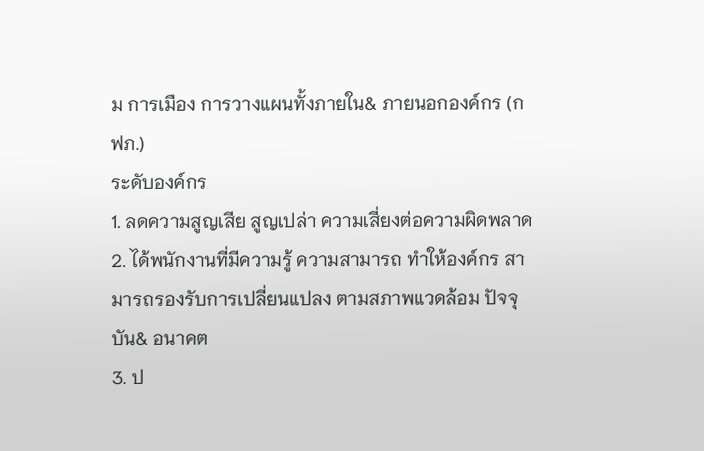ม การเมือง การวางแผนทั้งภายใน& ภายนอกองค์กร (กฟภ.)
ระดับองค์กร
1. ลดความสูญเสีย สูญเปล่า ความเสี่ยงต่อความผิดพลาด
2. ได้พนักงานที่มีความรู้ ความสามารถ ทำให้องค์กร สามารถรองรับการเปลี่ยนแปลง ตามสภาพแวดล้อม ปัจจุบัน& อนาคต
3. ป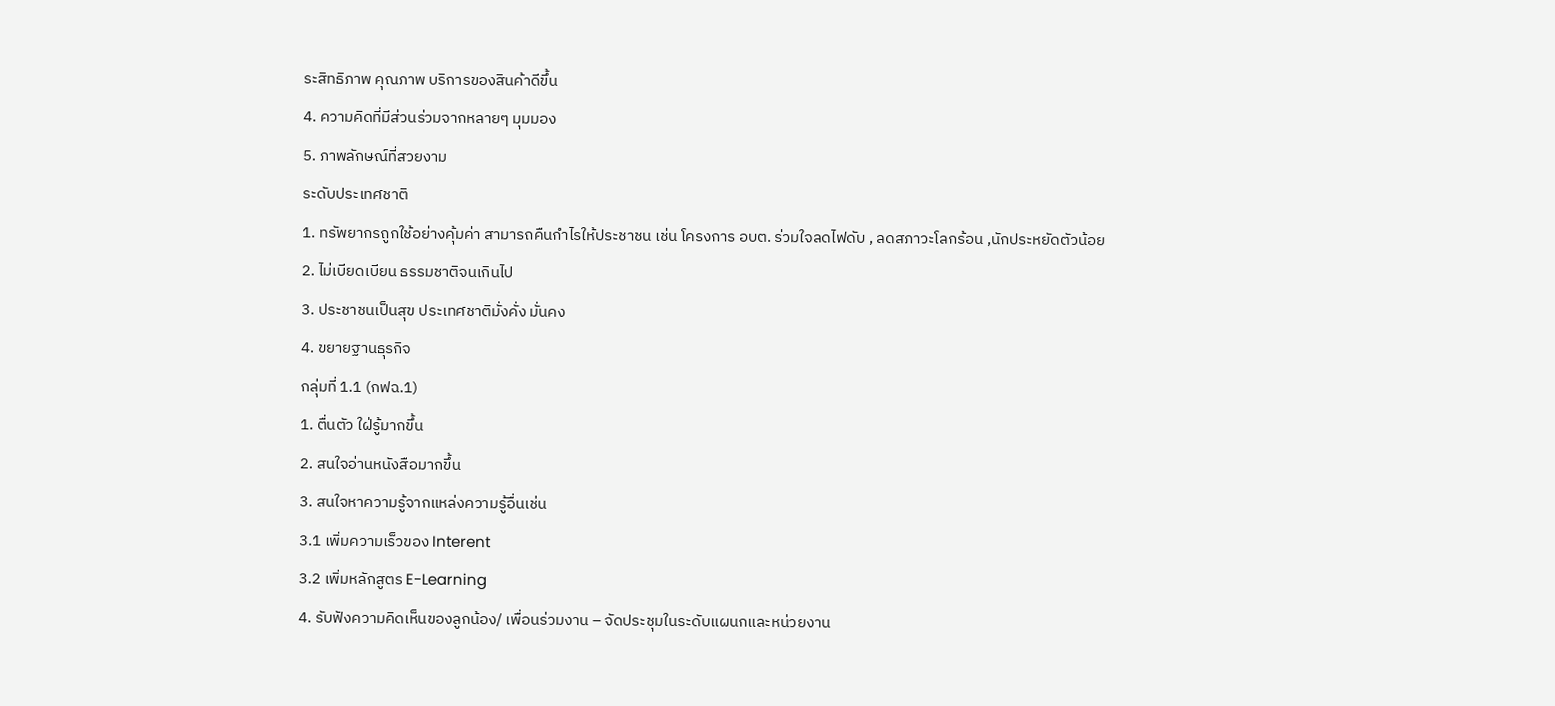ระสิทธิภาพ คุณภาพ บริการของสินค้าดีขึ้น
4. ความคิดที่มีส่วนร่วมจากหลายๆ มุมมอง
5. ภาพลักษณ์ที่สวยงาม
ระดับประเทศชาติ
1. ทรัพยากรถูกใช้อย่างคุ้มค่า สามารถคืนกำไรให้ประชาชน เช่น โครงการ อบต. ร่วมใจลดไฟดับ , ลดสภาวะโลกร้อน ,นักประหยัดตัวน้อย
2. ไม่เบียดเบียน ธรรมชาติจนเกินไป
3. ประชาชนเป็นสุข ประเทศชาติมั่งคั่ง มั่นคง
4. ขยายฐานธุรกิจ
กลุ่มที่ 1.1 (กฟฉ.1)
1. ตื่นตัว ใฝ่รู้มากขึ้น
2. สนใจอ่านหนังสือมากขึ้น
3. สนใจหาความรู้จากแหล่งความรู้อื่นเช่น
3.1 เพิ่มความเร็วของ Interent
3.2 เพิ่มหลักสูตร E-Learning
4. รับฟังความคิดเห็นของลูกน้อง/ เพื่อนร่วมงาน – จัดประชุมในระดับแผนกและหน่วยงาน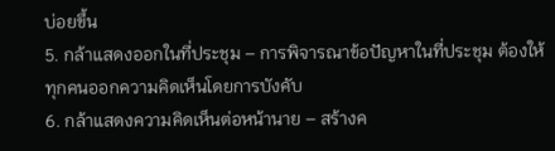บ่อยขึ้น
5. กล้าแสดงออกในที่ประชุม – การพิจารณาข้อปัญหาในที่ประชุม ต้องให้ทุกคนออกความคิดเห็นโดยการบังคับ
6. กล้าแสดงความคิดเห็นต่อหน้านาย – สร้างค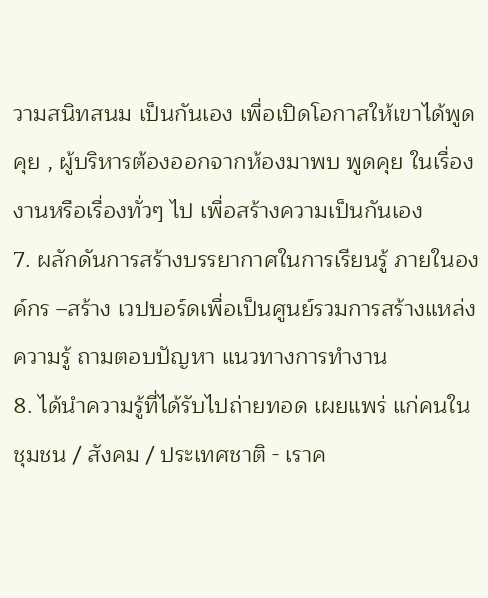วามสนิทสนม เป็นกันเอง เพื่อเปิดโอกาสให้เขาได้พูดคุย , ผู้บริหารต้องออกจากห้องมาพบ พูดคุย ในเรื่องงานหรือเรื่องทั่วๆ ไป เพื่อสร้างความเป็นกันเอง
7. ผลักดันการสร้างบรรยากาศในการเรียนรู้ ภายในองค์กร –สร้าง เวปบอร์ดเพื่อเป็นศูนย์รวมการสร้างแหล่งความรู้ ถามตอบปัญหา แนวทางการทำงาน
8. ได้นำความรู้ที่ได้รับไปถ่ายทอด เผยแพร่ แก่คนในชุมชน / สังคม / ประเทศชาติ - เราค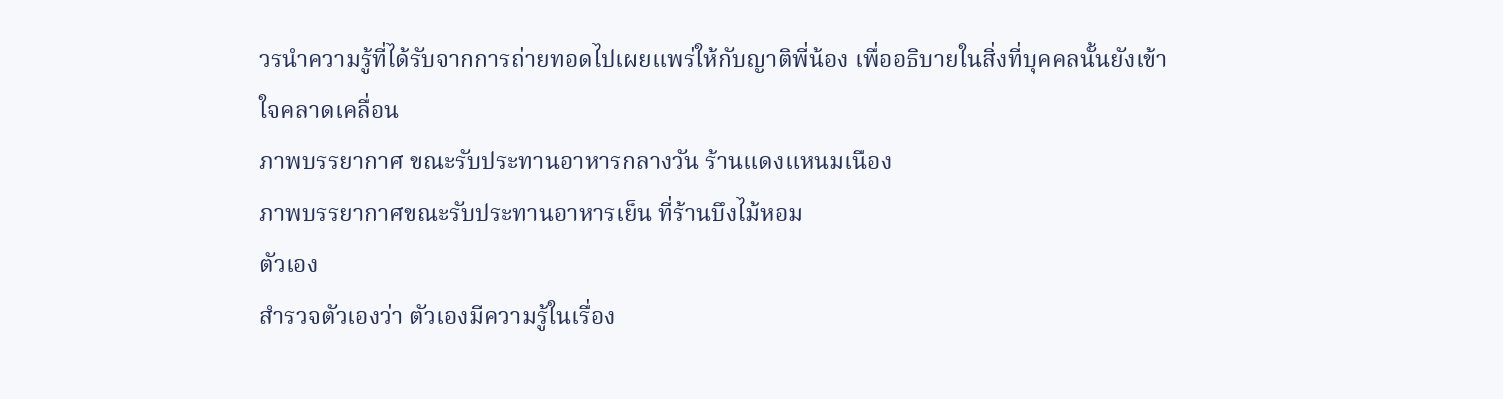วรนำความรู้ที่ได้รับจากการถ่ายทอดไปเผยแพร่ให้กับญาติพี่น้อง เพื่ออธิบายในสิ่งที่บุคคลนั้นยังเข้าใจคลาดเคลื่อน
ภาพบรรยากาศ ขณะรับประทานอาหารกลางวัน ร้านแดงแหนมเนือง
ภาพบรรยากาศขณะรับประทานอาหารเย็น ที่ร้านบึงไม้หอม
ตัวเอง
สำรวจตัวเองว่า ตัวเองมีความรู้ในเรื่อง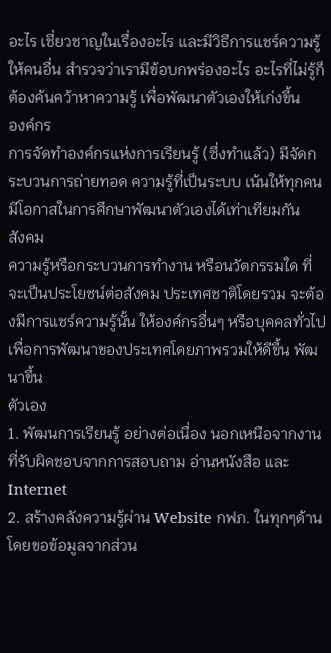อะไร เชี่ยวชาญในเรื่องอะไร และมีวิธีการแชร์ความรู้ให้คนอื่น สำรวจว่าเรามีข้อบกพร่องอะไร อะไรที่ไม่รู้ก็ต้องค้นคว้าหาความรู้ เพื่อพัฒนาตัวเองให้เก่งขึ้น
องค์กร
การจัดทำองค์กรแห่งการเรียนรู้ (ซึ่งทำแล้ว) มีจัดกระบวนการถ่ายทอด ความรู้ที่เป็นระบบ เน้นให้ทุกคนมีโอกาสในการศึกษาพัฒนาตัวเองได้เท่าเทียมกัน
สังคม
ความรู้หรือกระบวนการทำงาน หรือนวัตกรรมใด ที่จะเป็นประโยชน์ต่อสังคม ประเทศชาติโดยรวม จะต้องมีการแชร์ความรู้นั้น ให้องค์กรอื่นๆ หรือบุคคลทั่วไป เพื่อการพัฒนาของประเทศโดยภาพรวมให้ดีขึ้น พัฒนาขึ้น
ตัวเอง
1. พัฒนการเรียนรู้ อย่างต่อเนื่อง นอกเหนือจากงานที่รับผิดชอบจากการสอบถาม อ่านหนังสือ และ Internet
2. สร้างคลังความรู้ผ่าน Website กฟภ. ในทุกๆด้าน โดยขอข้อมูลจากส่วน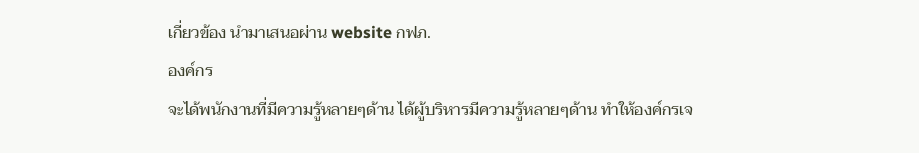เกี่ยวข้อง นำมาเสนอผ่าน website กฟภ.
องค์กร
จะได้พนักงานที่มีความรู้หลายๆด้าน ได้ผู้บริหารมีความรู้หลายๆด้าน ทำให้องค์กรเจ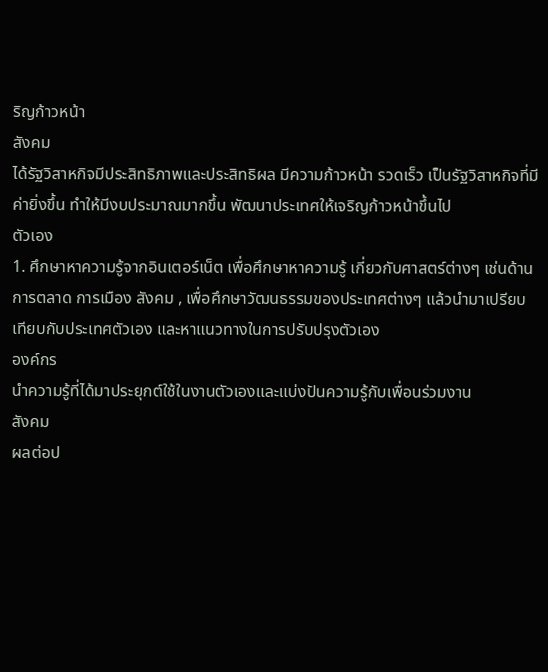ริญก้าวหน้า
สังคม
ได้รัฐวิสาหกิจมีประสิทธิภาพและประสิทธิผล มีความก้าวหน้า รวดเร็ว เป็นรัฐวิสาหกิจที่มีค่ายิ่งขึ้น ทำให้มีงบประมาณมากขึ้น พัฒนาประเทศให้เจริญก้าวหน้าขึ้นไป
ตัวเอง
1. ศึกษาหาความรู้จากอินเตอร์เน็ต เพื่อศึกษาหาความรู้ เกี่ยวกับศาสตร์ต่างๆ เช่นด้านการตลาด การเมือง สังคม , เพื่อศึกษาวัฒนธรรมของประเทศต่างๆ แล้วนำมาเปรียบเทียบกับประเทศตัวเอง และหาแนวทางในการปรับปรุงตัวเอง
องค์กร
นำความรู้ที่ได้มาประยุกต์ใช้ในงานตัวเองและแบ่งปันความรู้กับเพื่อนร่วมงาน
สังคม
ผลต่อป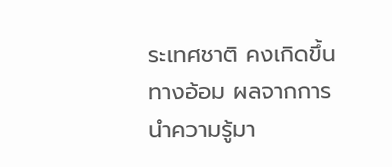ระเทศชาติ คงเกิดขึ้นทางอ้อม ผลจากการนำความรู้มา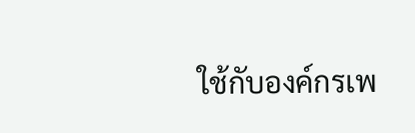ใช้กับองค์กรเพ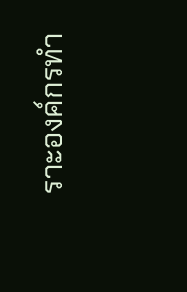ราะองค์กรทำ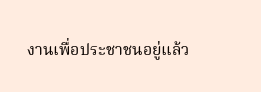งานเพื่อประชาชนอยู่แล้ว